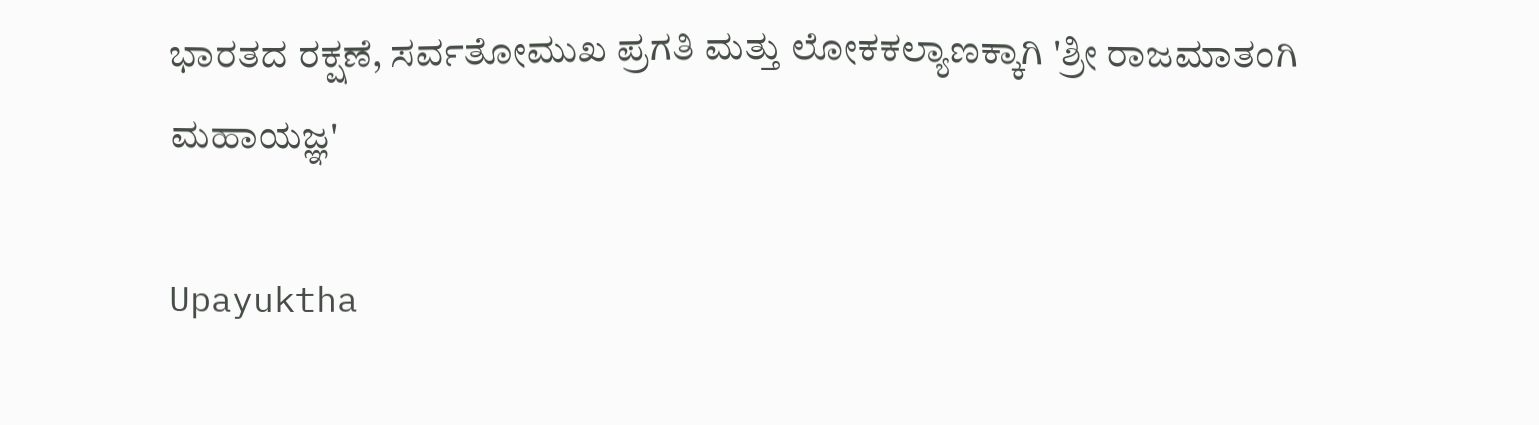ಭಾರತದ ರಕ್ಷಣೆ, ಸರ್ವತೋಮುಖ ಪ್ರಗತಿ ಮತ್ತು ಲೋಕಕಲ್ಯಾಣಕ್ಕಾಗಿ 'ಶ್ರೀ ರಾಜಮಾತಂಗಿ ಮಹಾಯಜ್ಞ'

Upayuktha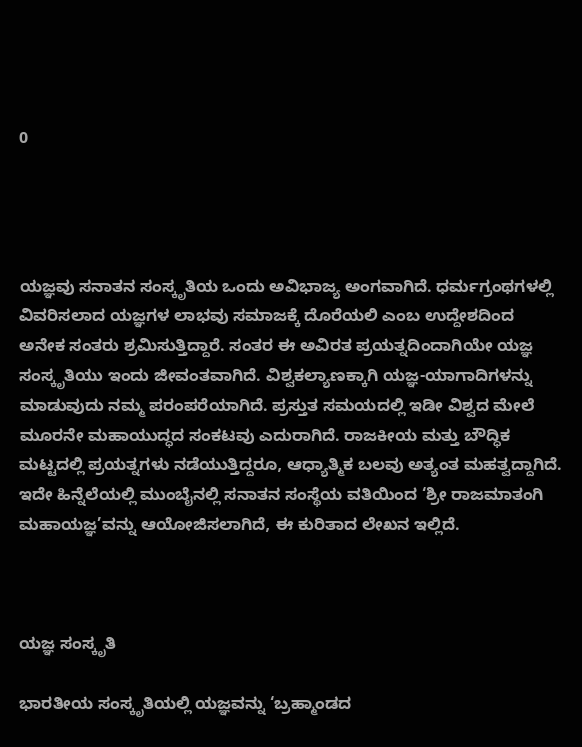0




ಯಜ್ಞವು ಸನಾತನ ಸಂಸ್ಕೃತಿಯ ಒಂದು ಅವಿಭಾಜ್ಯ ಅಂಗವಾಗಿದೆ. ಧರ್ಮಗ್ರಂಥಗಳಲ್ಲಿ ವಿವರಿಸಲಾದ ಯಜ್ಞಗಳ ಲಾಭವು ಸಮಾಜಕ್ಕೆ ದೊರೆಯಲಿ ಎಂಬ ಉದ್ದೇಶದಿಂದ ಅನೇಕ ಸಂತರು ಶ್ರಮಿಸುತ್ತಿದ್ದಾರೆ. ಸಂತರ ಈ ಅವಿರತ ಪ್ರಯತ್ನದಿಂದಾಗಿಯೇ ಯಜ್ಞ ಸಂಸ್ಕೃತಿಯು ಇಂದು ಜೀವಂತವಾಗಿದೆ. ವಿಶ್ವಕಲ್ಯಾಣಕ್ಕಾಗಿ ಯಜ್ಞ-ಯಾಗಾದಿಗಳನ್ನು ಮಾಡುವುದು ನಮ್ಮ ಪರಂಪರೆಯಾಗಿದೆ. ಪ್ರಸ್ತುತ ಸಮಯದಲ್ಲಿ ಇಡೀ ವಿಶ್ವದ ಮೇಲೆ ಮೂರನೇ ಮಹಾಯುದ್ಧದ ಸಂಕಟವು ಎದುರಾಗಿದೆ. ರಾಜಕೀಯ ಮತ್ತು ಬೌದ್ಧಿಕ ಮಟ್ಟದಲ್ಲಿ ಪ್ರಯತ್ನಗಳು ನಡೆಯುತ್ತಿದ್ದರೂ, ಆಧ್ಯಾತ್ಮಿಕ ಬಲವು ಅತ್ಯಂತ ಮಹತ್ವದ್ದಾಗಿದೆ. ಇದೇ ಹಿನ್ನೆಲೆಯಲ್ಲಿ ಮುಂಬೈನಲ್ಲಿ ಸನಾತನ ಸಂಸ್ಥೆಯ ವತಿಯಿಂದ ‘ಶ್ರೀ ರಾಜಮಾತಂಗಿ ಮಹಾಯಜ್ಞ’ವನ್ನು ಆಯೋಜಿಸಲಾಗಿದೆ, ಈ ಕುರಿತಾದ ಲೇಖನ ಇಲ್ಲಿದೆ.



ಯಜ್ಞ ಸಂಸ್ಕೃತಿ

ಭಾರತೀಯ ಸಂಸ್ಕೃತಿಯಲ್ಲಿ ಯಜ್ಞವನ್ನು ‘ಬ್ರಹ್ಮಾಂಡದ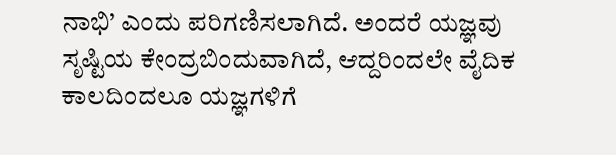ನಾಭಿ’ ಎಂದು ಪರಿಗಣಿಸಲಾಗಿದೆ. ಅಂದರೆ ಯಜ್ಞವು ಸೃಷ್ಟಿಯ ಕೇಂದ್ರಬಿಂದುವಾಗಿದೆ, ಆದ್ದರಿಂದಲೇ ವೈದಿಕ ಕಾಲದಿಂದಲೂ ಯಜ್ಞಗಳಿಗೆ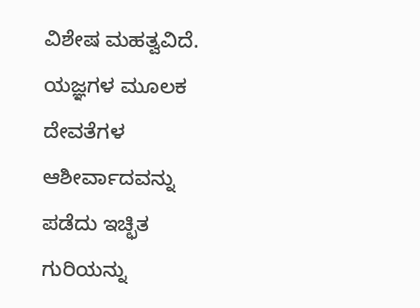ವಿಶೇಷ ಮಹತ್ವವಿದೆ. ಯಜ್ಞಗಳ ಮೂಲಕ ದೇವತೆಗಳ ಆಶೀರ್ವಾದವನ್ನು ಪಡೆದು ಇಚ್ಛಿತ ಗುರಿಯನ್ನು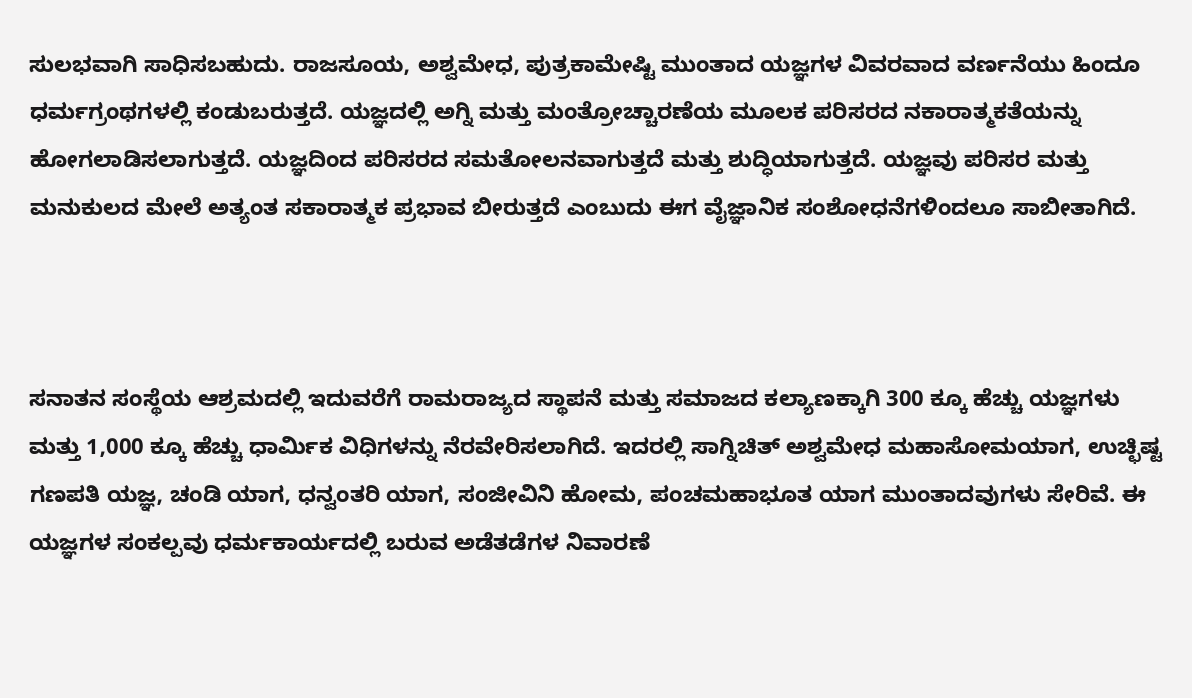ಸುಲಭವಾಗಿ ಸಾಧಿಸಬಹುದು. ರಾಜಸೂಯ, ಅಶ್ವಮೇಧ, ಪುತ್ರಕಾಮೇಷ್ಟಿ ಮುಂತಾದ ಯಜ್ಞಗಳ ವಿವರವಾದ ವರ್ಣನೆಯು ಹಿಂದೂ ಧರ್ಮಗ್ರಂಥಗಳಲ್ಲಿ ಕಂಡುಬರುತ್ತದೆ. ಯಜ್ಞದಲ್ಲಿ ಅಗ್ನಿ ಮತ್ತು ಮಂತ್ರೋಚ್ಚಾರಣೆಯ ಮೂಲಕ ಪರಿಸರದ ನಕಾರಾತ್ಮಕತೆಯನ್ನು ಹೋಗಲಾಡಿಸಲಾಗುತ್ತದೆ. ಯಜ್ಞದಿಂದ ಪರಿಸರದ ಸಮತೋಲನವಾಗುತ್ತದೆ ಮತ್ತು ಶುದ್ಧಿಯಾಗುತ್ತದೆ. ಯಜ್ಞವು ಪರಿಸರ ಮತ್ತು ಮನುಕುಲದ ಮೇಲೆ ಅತ್ಯಂತ ಸಕಾರಾತ್ಮಕ ಪ್ರಭಾವ ಬೀರುತ್ತದೆ ಎಂಬುದು ಈಗ ವೈಜ್ಞಾನಿಕ ಸಂಶೋಧನೆಗಳಿಂದಲೂ ಸಾಬೀತಾಗಿದೆ.



ಸನಾತನ ಸಂಸ್ಥೆಯ ಆಶ್ರಮದಲ್ಲಿ ಇದುವರೆಗೆ ರಾಮರಾಜ್ಯದ ಸ್ಥಾಪನೆ ಮತ್ತು ಸಮಾಜದ ಕಲ್ಯಾಣಕ್ಕಾಗಿ 300 ಕ್ಕೂ ಹೆಚ್ಚು ಯಜ್ಞಗಳು ಮತ್ತು 1,000 ಕ್ಕೂ ಹೆಚ್ಚು ಧಾರ್ಮಿಕ ವಿಧಿಗಳನ್ನು ನೆರವೇರಿಸಲಾಗಿದೆ. ಇದರಲ್ಲಿ ಸಾಗ್ನಿಚಿತ್ ಅಶ್ವಮೇಧ ಮಹಾಸೋಮಯಾಗ, ಉಚ್ಛಿಷ್ಟ ಗಣಪತಿ ಯಜ್ಞ, ಚಂಡಿ ಯಾಗ, ಧನ್ವಂತರಿ ಯಾಗ, ಸಂಜೀವಿನಿ ಹೋಮ, ಪಂಚಮಹಾಭೂತ ಯಾಗ ಮುಂತಾದವುಗಳು ಸೇರಿವೆ. ಈ ಯಜ್ಞಗಳ ಸಂಕಲ್ಪವು ಧರ್ಮಕಾರ್ಯದಲ್ಲಿ ಬರುವ ಅಡೆತಡೆಗಳ ನಿವಾರಣೆ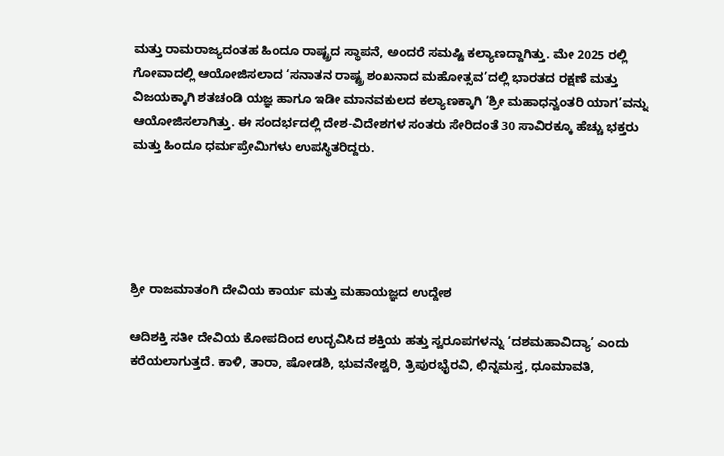ಮತ್ತು ರಾಮರಾಜ್ಯದಂತಹ ಹಿಂದೂ ರಾಷ್ಟ್ರದ ಸ್ಥಾಪನೆ, ಅಂದರೆ ಸಮಷ್ಟಿ ಕಲ್ಯಾಣದ್ದಾಗಿತ್ತು. ಮೇ 2025 ರಲ್ಲಿ ಗೋವಾದಲ್ಲಿ ಆಯೋಜಿಸಲಾದ ‘ಸನಾತನ ರಾಷ್ಟ್ರ ಶಂಖನಾದ ಮಹೋತ್ಸವ’ದಲ್ಲಿ ಭಾರತದ ರಕ್ಷಣೆ ಮತ್ತು ವಿಜಯಕ್ಕಾಗಿ ಶತಚಂಡಿ ಯಜ್ಞ ಹಾಗೂ ಇಡೀ ಮಾನವಕುಲದ ಕಲ್ಯಾಣಕ್ಕಾಗಿ ‘ಶ್ರೀ ಮಹಾಧನ್ವಂತರಿ ಯಾಗ’ವನ್ನು ಆಯೋಜಿಸಲಾಗಿತ್ತು. ಈ ಸಂದರ್ಭದಲ್ಲಿ ದೇಶ-ವಿದೇಶಗಳ ಸಂತರು ಸೇರಿದಂತೆ 30 ಸಾವಿರಕ್ಕೂ ಹೆಚ್ಚು ಭಕ್ತರು ಮತ್ತು ಹಿಂದೂ ಧರ್ಮಪ್ರೇಮಿಗಳು ಉಪಸ್ಥಿತರಿದ್ದರು.





ಶ್ರೀ ರಾಜಮಾತಂಗಿ ದೇವಿಯ ಕಾರ್ಯ ಮತ್ತು ಮಹಾಯಜ್ಞದ ಉದ್ದೇಶ

ಆದಿಶಕ್ತಿ ಸತೀ ದೇವಿಯ ಕೋಪದಿಂದ ಉದ್ಭವಿಸಿದ ಶಕ್ತಿಯ ಹತ್ತು ಸ್ವರೂಪಗಳನ್ನು ‘ದಶಮಹಾವಿದ್ಯಾ’ ಎಂದು ಕರೆಯಲಾಗುತ್ತದೆ. ಕಾಳಿ, ತಾರಾ, ಷೋಡಶಿ, ಭುವನೇಶ್ವರಿ, ತ್ರಿಪುರಭೈರವಿ, ಛಿನ್ನಮಸ್ತ, ಧೂಮಾವತಿ,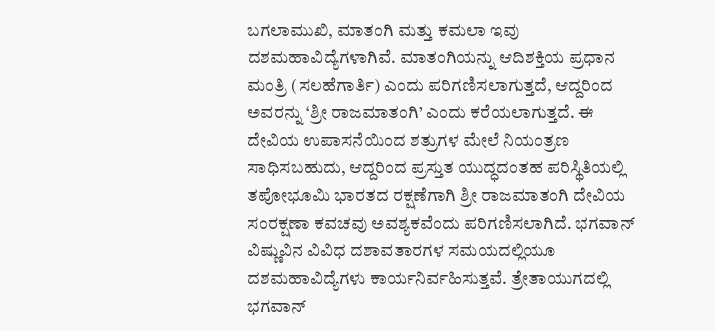ಬಗಲಾಮುಖಿ, ಮಾತಂಗಿ ಮತ್ತು ಕಮಲಾ ಇವು ದಶಮಹಾವಿದ್ಯೆಗಳಾಗಿವೆ. ಮಾತಂಗಿಯನ್ನು ಆದಿಶಕ್ತಿಯ ಪ್ರಧಾನ ಮಂತ್ರಿ (ಸಲಹೆಗಾರ್ತಿ) ಎಂದು ಪರಿಗಣಿಸಲಾಗುತ್ತದೆ, ಆದ್ದರಿಂದ ಅವರನ್ನು ‘ಶ್ರೀ ರಾಜಮಾತಂಗಿ’ ಎಂದು ಕರೆಯಲಾಗುತ್ತದೆ. ಈ ದೇವಿಯ ಉಪಾಸನೆಯಿಂದ ಶತ್ರುಗಳ ಮೇಲೆ ನಿಯಂತ್ರಣ ಸಾಧಿಸಬಹುದು, ಆದ್ದರಿಂದ ಪ್ರಸ್ತುತ ಯುದ್ಧದಂತಹ ಪರಿಸ್ಥಿತಿಯಲ್ಲಿ ತಪೋಭೂಮಿ ಭಾರತದ ರಕ್ಷಣೆಗಾಗಿ ಶ್ರೀ ರಾಜಮಾತಂಗಿ ದೇವಿಯ ಸಂರಕ್ಷಣಾ ಕವಚವು ಅವಶ್ಯಕವೆಂದು ಪರಿಗಣಿಸಲಾಗಿದೆ. ಭಗವಾನ್ ವಿಷ್ಣುವಿನ ವಿವಿಧ ದಶಾವತಾರಗಳ ಸಮಯದಲ್ಲಿಯೂ ದಶಮಹಾವಿದ್ಯೆಗಳು ಕಾರ್ಯನಿರ್ವಹಿಸುತ್ತವೆ. ತ್ರೇತಾಯುಗದಲ್ಲಿ ಭಗವಾನ್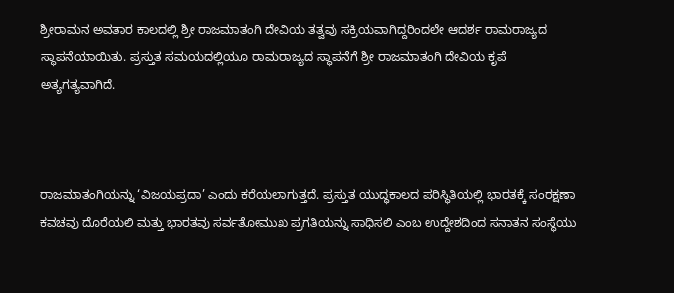ಶ್ರೀರಾಮನ ಅವತಾರ ಕಾಲದಲ್ಲಿ ಶ್ರೀ ರಾಜಮಾತಂಗಿ ದೇವಿಯ ತತ್ವವು ಸಕ್ರಿಯವಾಗಿದ್ದರಿಂದಲೇ ಆದರ್ಶ ರಾಮರಾಜ್ಯದ ಸ್ಥಾಪನೆಯಾಯಿತು. ಪ್ರಸ್ತುತ ಸಮಯದಲ್ಲಿಯೂ ರಾಮರಾಜ್ಯದ ಸ್ಥಾಪನೆಗೆ ಶ್ರೀ ರಾಜಮಾತಂಗಿ ದೇವಿಯ ಕೃಪೆ ಅತ್ಯಗತ್ಯವಾಗಿದೆ.



ರಾಜಮಾತಂಗಿಯನ್ನು ‘ವಿಜಯಪ್ರದಾ’ ಎಂದು ಕರೆಯಲಾಗುತ್ತದೆ. ಪ್ರಸ್ತುತ ಯುದ್ಧಕಾಲದ ಪರಿಸ್ಥಿತಿಯಲ್ಲಿ ಭಾರತಕ್ಕೆ ಸಂರಕ್ಷಣಾ ಕವಚವು ದೊರೆಯಲಿ ಮತ್ತು ಭಾರತವು ಸರ್ವತೋಮುಖ ಪ್ರಗತಿಯನ್ನು ಸಾಧಿಸಲಿ ಎಂಬ ಉದ್ದೇಶದಿಂದ ಸನಾತನ ಸಂಸ್ಥೆಯು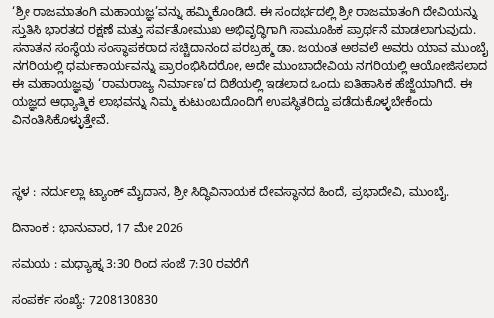‘ಶ್ರೀ ರಾಜಮಾತಂಗಿ ಮಹಾಯಜ್ಞ’ವನ್ನು ಹಮ್ಮಿಕೊಂಡಿದೆ. ಈ ಸಂದರ್ಭದಲ್ಲಿ ಶ್ರೀ ರಾಜಮಾತಂಗಿ ದೇವಿಯನ್ನು ಸ್ತುತಿಸಿ ಭಾರತದ ರಕ್ಷಣೆ ಮತ್ತು ಸರ್ವತೋಮುಖ ಅಭಿವೃದ್ಧಿಗಾಗಿ ಸಾಮೂಹಿಕ ಪ್ರಾರ್ಥನೆ ಮಾಡಲಾಗುವುದು. ಸನಾತನ ಸಂಸ್ಥೆಯ ಸಂಸ್ಥಾಪಕರಾದ ಸಚ್ಚಿದಾನಂದ ಪರಬ್ರಹ್ಮ ಡಾ. ಜಯಂತ ಅಠವಲೆ ಅವರು ಯಾವ ಮುಂಬೈ ನಗರಿಯಲ್ಲಿ ಧರ್ಮಕಾರ್ಯವನ್ನು ಪ್ರಾರಂಭಿಸಿದರೋ, ಅದೇ ಮುಂಬಾದೇವಿಯ ನಗರಿಯಲ್ಲಿ ಆಯೋಜಿಸಲಾದ ಈ ಮಹಾಯಜ್ಞವು ‘ರಾಮರಾಜ್ಯ ನಿರ್ಮಾಣ’ದ ದಿಶೆಯಲ್ಲಿ ಇಡಲಾದ ಒಂದು ಐತಿಹಾಸಿಕ ಹೆಜ್ಜೆಯಾಗಿದೆ. ಈ ಯಜ್ಞದ ಆಧ್ಯಾತ್ಮಿಕ ಲಾಭವನ್ನು ನಿಮ್ಮ ಕುಟುಂಬದೊಂದಿಗೆ ಉಪಸ್ಥಿತರಿದ್ದು ಪಡೆದುಕೊಳ್ಳಬೇಕೆಂದು ವಿನಂತಿಸಿಕೊಳ್ಳುತ್ತೇವೆ.



ಸ್ಥಳ : ನರ್ದುಲ್ಲಾ ಟ್ಯಾಂಕ್ ಮೈದಾನ, ಶ್ರೀ ಸಿದ್ಧಿವಿನಾಯಕ ದೇವಸ್ಥಾನದ ಹಿಂದೆ, ಪ್ರಭಾದೇವಿ, ಮುಂಬೈ.

ದಿನಾಂಕ : ಭಾನುವಾರ, 17 ಮೇ 2026

ಸಮಯ : ಮಧ್ಯಾಹ್ನ 3:30 ರಿಂದ ಸಂಜೆ 7:30 ರವರೆಗೆ

ಸಂಪರ್ಕ ಸಂಖ್ಯೆ: 7208130830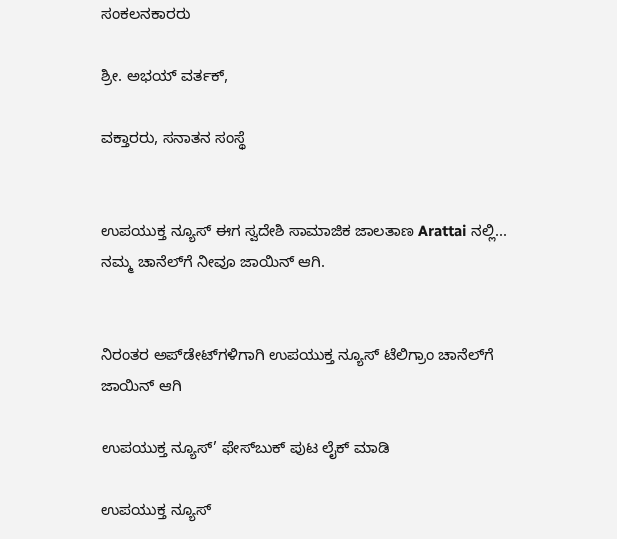ಸಂಕಲನಕಾರರು

ಶ್ರೀ. ಅಭಯ್ ವರ್ತಕ್,

ವಕ್ತಾರರು, ಸನಾತನ ಸಂಸ್ಥೆ


ಉಪಯುಕ್ತ ನ್ಯೂಸ್ ಈಗ ಸ್ವದೇಶಿ ಸಾಮಾಜಿಕ ಜಾಲತಾಣ Arattai ನಲ್ಲಿ... ನಮ್ಮ ಚಾನೆಲ್‌ಗೆ ನೀವೂ ಜಾಯಿನ್ ಆಗಿ.


ನಿರಂತರ ಅಪ್‌ಡೇಟ್‌ಗಳಿಗಾಗಿ ಉಪಯುಕ್ತ ನ್ಯೂಸ್‌ ಟೆಲಿಗ್ರಾಂ ಚಾನೆಲ್‌ಗೆ ಜಾಯಿನ್‌ ಆಗಿ

ಉಪಯುಕ್ತ ನ್ಯೂಸ್‌’ ಫೇಸ್‌ಬುಕ್ ಪುಟ ಲೈಕ್ ಮಾಡಿ

ಉಪಯುಕ್ತ ನ್ಯೂಸ್‌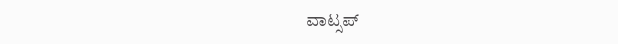ವಾಟ್ಸಪ್‌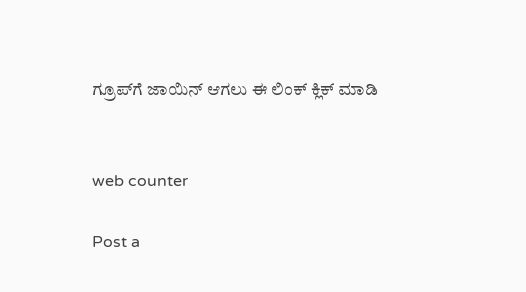ಗ್ರೂಪ್‌ಗೆ ಜಾಯಿನ್ ಆಗಲು ಈ ಲಿಂಕ್ ಕ್ಲಿಕ್ ಮಾಡಿ


web counter

Post a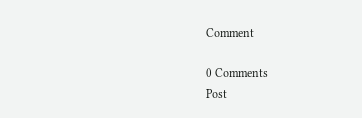Comment

0 Comments
Post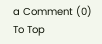a Comment (0)
To Top